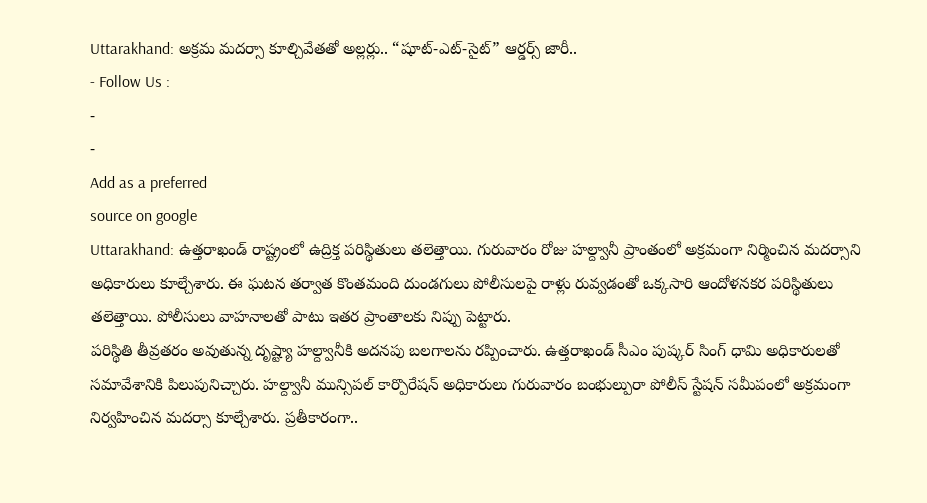Uttarakhand: అక్రమ మదర్సా కూల్చివేతతో అల్లర్లు.. “షూట్-ఎట్-సైట్” ఆర్డర్స్ జారీ..
- Follow Us :
-
-
Add as a preferred
source on google
Uttarakhand: ఉత్తరాఖండ్ రాష్ట్రంలో ఉద్రిక్త పరిస్థితులు తలెత్తాయి. గురువారం రోజు హల్ద్వానీ ప్రాంతంలో అక్రమంగా నిర్మించిన మదర్సాని అధికారులు కూల్చేశారు. ఈ ఘటన తర్వాత కొంతమంది దుండగులు పోలీసులపై రాళ్లు రువ్వడంతో ఒక్కసారి ఆందోళనకర పరిస్థితులు తలెత్తాయి. పోలీసులు వాహనాలతో పాటు ఇతర ప్రాంతాలకు నిప్పు పెట్టారు.
పరిస్థితి తీవ్రతరం అవుతున్న దృష్ట్యా హల్ద్వానీకి అదనపు బలగాలను రప్పించారు. ఉత్తరాఖండ్ సీఎం పుష్కర్ సింగ్ ధామి అధికారులతో సమావేశానికి పిలుపునిచ్చారు. హల్ద్వానీ మున్సిపల్ కార్పొరేషన్ అధికారులు గురువారం బంభుల్పురా పోలీస్ స్టేషన్ సమీపంలో అక్రమంగా నిర్వహించిన మదర్సా కూల్చేశారు. ప్రతీకారంగా..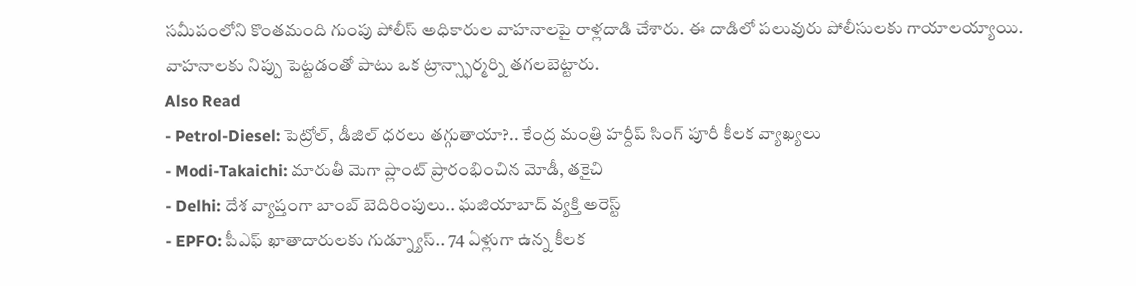సమీపంలోని కొంతమంది గుంపు పోలీస్ అధికారుల వాహనాలపై రాళ్లదాడి చేశారు. ఈ దాడిలో పలువురు పోలీసులకు గాయాలయ్యాయి. వాహనాలకు నిప్పు పెట్టడంతో పాటు ఒక ట్రాన్స్ఫార్మర్ని తగలబెట్టారు.
Also Read
- Petrol-Diesel: పెట్రోల్, డీజిల్ ధరలు తగ్గుతాయా?.. కేంద్ర మంత్రి హర్దీప్ సింగ్ పూరీ కీలక వ్యాఖ్యలు
- Modi-Takaichi: మారుతీ మెగా ప్లాంట్ ప్రారంభించిన మోడీ, తకైచి
- Delhi: దేశ వ్యాప్తంగా బాంబ్ బెదిరింపులు.. ఘజియాబాద్ వ్యక్తి అరెస్ట్
- EPFO: పీఎఫ్ ఖాతాదారులకు గుడ్న్యూస్.. 74 ఏళ్లుగా ఉన్న కీలక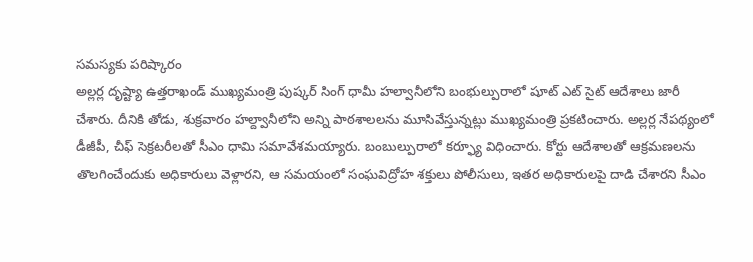సమస్యకు పరిష్కారం
అల్లర్ల దృష్ట్యా ఉత్తరాఖండ్ ముఖ్యమంత్రి పుష్కర్ సింగ్ ధామీ హల్వానీలోని బంభుల్పురాలో షూట్ ఎట్ సైట్ ఆదేశాలు జారీ చేశారు. దీనికి తోడు, శుక్రవారం హల్ద్వానీలోని అన్ని పాఠశాలలను మూసివేస్తున్నట్లు ముఖ్యమంత్రి ప్రకటించారు. అల్లర్ల నేపథ్యంలో డీజీపీ, చీఫ్ సెక్రటరీలతో సీఎం ధామి సమావేశమయ్యారు. బంబుల్పురాలో కర్ఫ్యూ విధించారు. కోర్టు ఆదేశాలతో ఆక్రమణలను తొలగించేందుకు అధికారులు వెళ్లారని, ఆ సమయంలో సంఘవిద్రోహ శక్తులు పోలీసులు, ఇతర అధికారులపై దాడి చేశారని సీఎం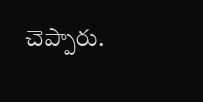చెప్పారు.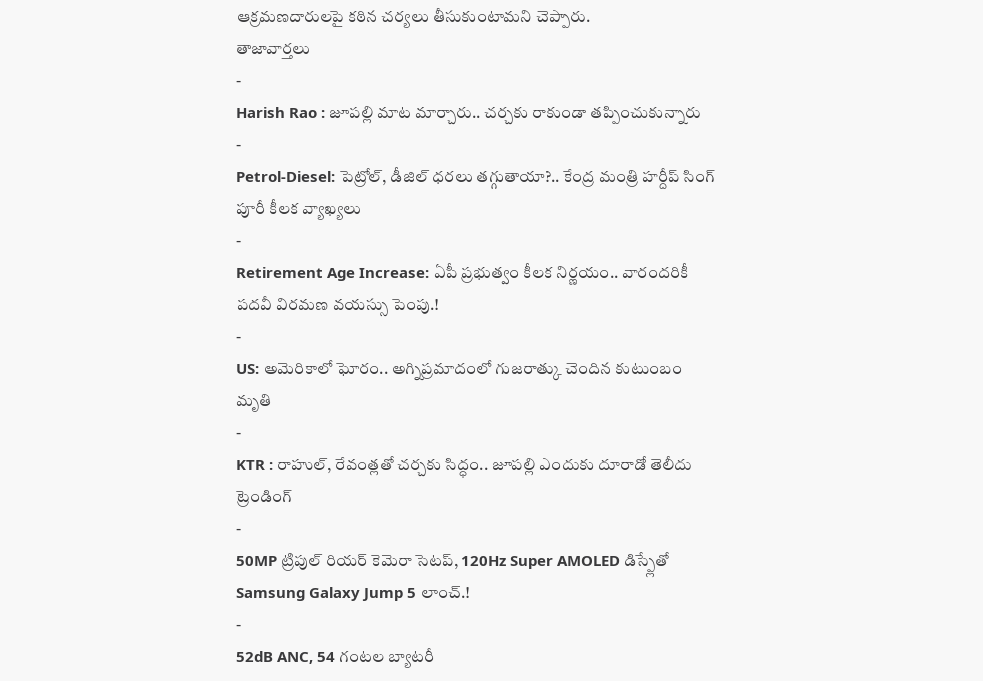ఆక్రమణదారులపై కఠిన చర్యలు తీసుకుంటామని చెప్పారు.
తాజావార్తలు
-
Harish Rao : జూపల్లి మాట మార్చారు.. చర్చకు రాకుండా తప్పించుకున్నారు
-
Petrol-Diesel: పెట్రోల్, డీజిల్ ధరలు తగ్గుతాయా?.. కేంద్ర మంత్రి హర్దీప్ సింగ్ పూరీ కీలక వ్యాఖ్యలు
-
Retirement Age Increase: ఏపీ ప్రభుత్వం కీలక నిర్ణయం.. వారందరికీ పదవీ విరమణ వయస్సు పెంపు.!
-
US: అమెరికాలో ఘోరం.. అగ్నిప్రమాదంలో గుజరాత్కు చెందిన కుటుంబం మృతి
-
KTR : రాహుల్, రేవంత్లతో చర్చకు సిద్ధం.. జూపల్లి ఎందుకు దూరాడో తెలీదు
ట్రెండింగ్
-
50MP ట్రిపుల్ రియర్ కెమెరా సెటప్, 120Hz Super AMOLED డిస్ప్లేతో Samsung Galaxy Jump 5 లాంచ్.!
-
52dB ANC, 54 గంటల బ్యాటరీ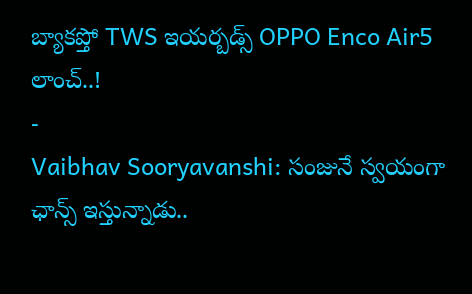బ్యాకప్తో TWS ఇయర్బడ్స్ OPPO Enco Air5 లాంచ్..!
-
Vaibhav Sooryavanshi: సంజునే స్వయంగా ఛాన్స్ ఇస్తున్నాడు..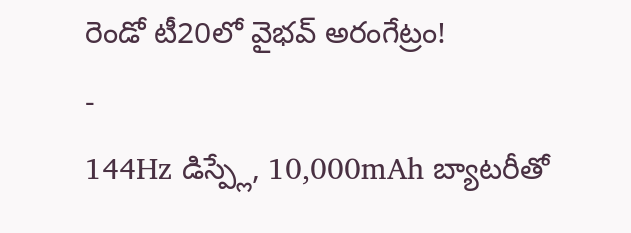రెండో టీ20లో వైభవ్ అరంగేట్రం!
-
144Hz డిస్ప్లే, 10,000mAh బ్యాటరీతో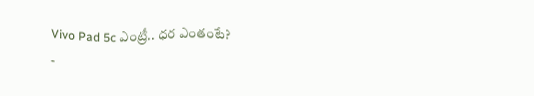Vivo Pad 5c ఎంట్రీ.. ధర ఎంతంటే?
-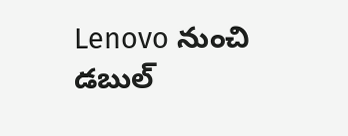Lenovo నుంచి డబుల్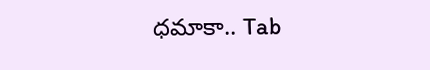ధమాకా.. Tab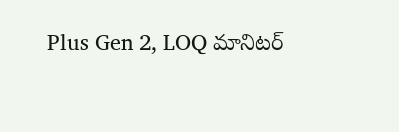Plus Gen 2, LOQ మానిటర్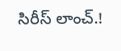సిరీస్ లాంచ్.!